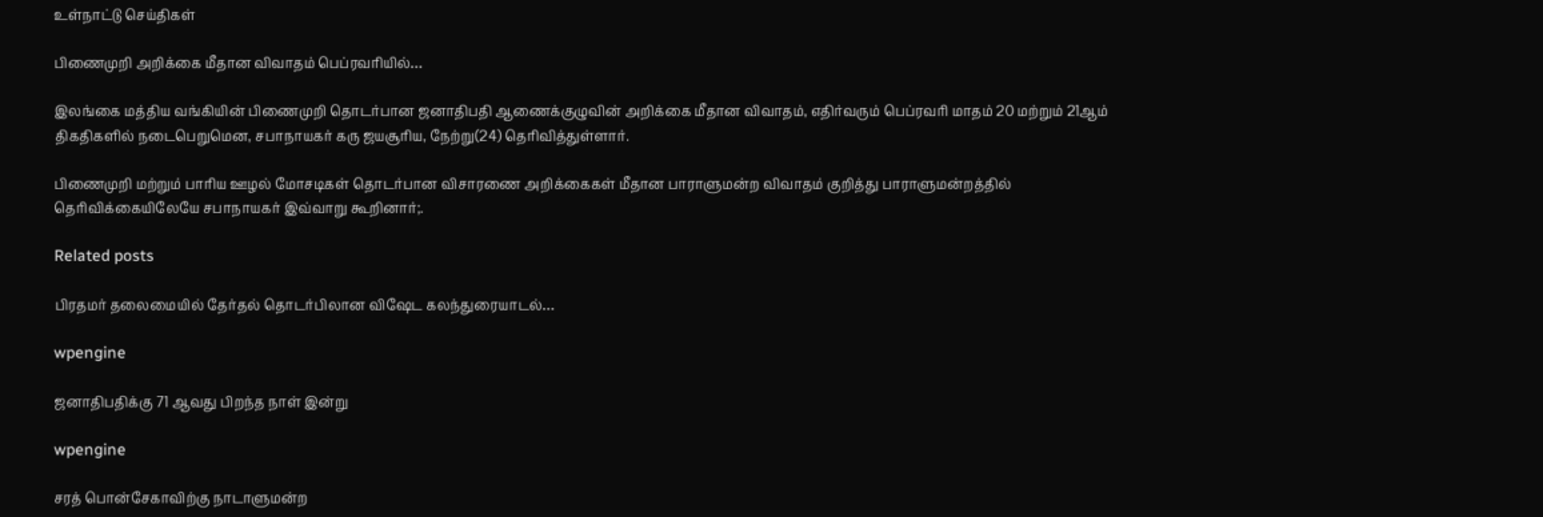உள்நாட்டு செய்திகள்

பிணைமுறி அறிக்கை மீதான விவாதம் பெப்ரவரியில்…

இலங்கை மத்திய வங்கியின் பிணைமுறி தொடர்பான ஜனாதிபதி ஆணைக்குழுவின் அறிக்கை மீதான விவாதம், எதிர்வரும் பெப்ரவரி மாதம் 20 மற்றும் 21ஆம் திகதிகளில் நடைபெறுமென, சபாநாயகர் கரு ஜயசூரிய, நேற்று(24) தெரிவித்துள்ளார்.

பிணைமுறி மற்றும் பாரிய ஊழல் மோசடிகள் தொடர்பான விசாரணை அறிக்கைகள் மீதான பாராளுமன்ற விவாதம் குறித்து பாராளுமன்றத்தில் தெரிவிக்கையிலேயே சபாநாயகர் இவ்வாறு கூறினார்;.

Related posts

பிரதமர் தலைமையில் தேர்தல் தொடர்பிலான விஷேட கலந்துரையாடல்…

wpengine

ஜனாதிபதிக்கு 71 ஆவது பிறந்த நாள் இன்று

wpengine

சரத் பொன்சேகாவிற்கு நாடாளுமன்ற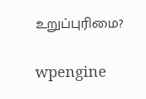உறுப்புரிமை?

wpengine